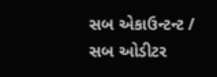સબ એકાઉન્ટન્ટ / સબ ઓડીટર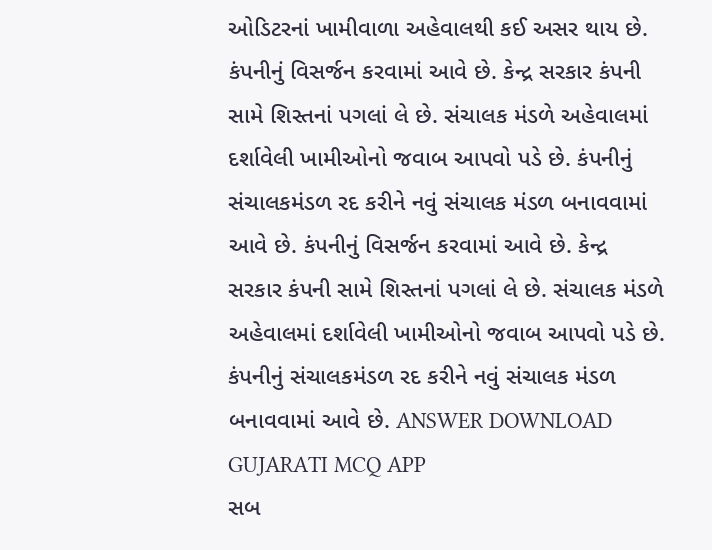ઓડિટરનાં ખામીવાળા અહેવાલથી કઈ અસર થાય છે. કંપનીનું વિસર્જન કરવામાં આવે છે. કેન્દ્ર સરકાર કંપની સામે શિસ્તનાં પગલાં લે છે. સંચાલક મંડળે અહેવાલમાં દર્શાવેલી ખામીઓનો જવાબ આપવો પડે છે. કંપનીનું સંચાલકમંડળ રદ કરીને નવું સંચાલક મંડળ બનાવવામાં આવે છે. કંપનીનું વિસર્જન કરવામાં આવે છે. કેન્દ્ર સરકાર કંપની સામે શિસ્તનાં પગલાં લે છે. સંચાલક મંડળે અહેવાલમાં દર્શાવેલી ખામીઓનો જવાબ આપવો પડે છે. કંપનીનું સંચાલકમંડળ રદ કરીને નવું સંચાલક મંડળ બનાવવામાં આવે છે. ANSWER DOWNLOAD GUJARATI MCQ APP
સબ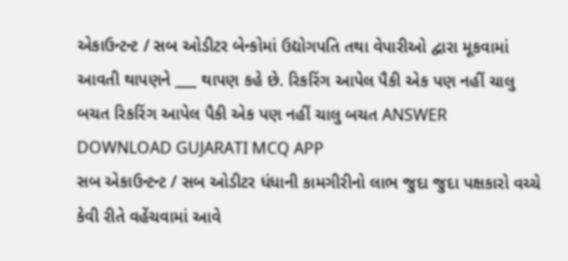એકાઉન્ટન્ટ / સબ ઓડીટર બેન્કોમાં ઉદ્યોગપતિ તથા વેપારીઓ દ્વારા મૂકવામાં આવતી થાપણને ___ થાપણ કહે છે. રિકરિંગ આપેલ પૈકી એક પણ નહીં ચાલુ બચત રિકરિંગ આપેલ પૈકી એક પણ નહીં ચાલુ બચત ANSWER DOWNLOAD GUJARATI MCQ APP
સબ એકાઉન્ટન્ટ / સબ ઓડીટર ધંધાની કામગીરીનો લાભ જુદા જુદા પક્ષકારો વચ્ચે કેવી રીતે વહેંચવામાં આવે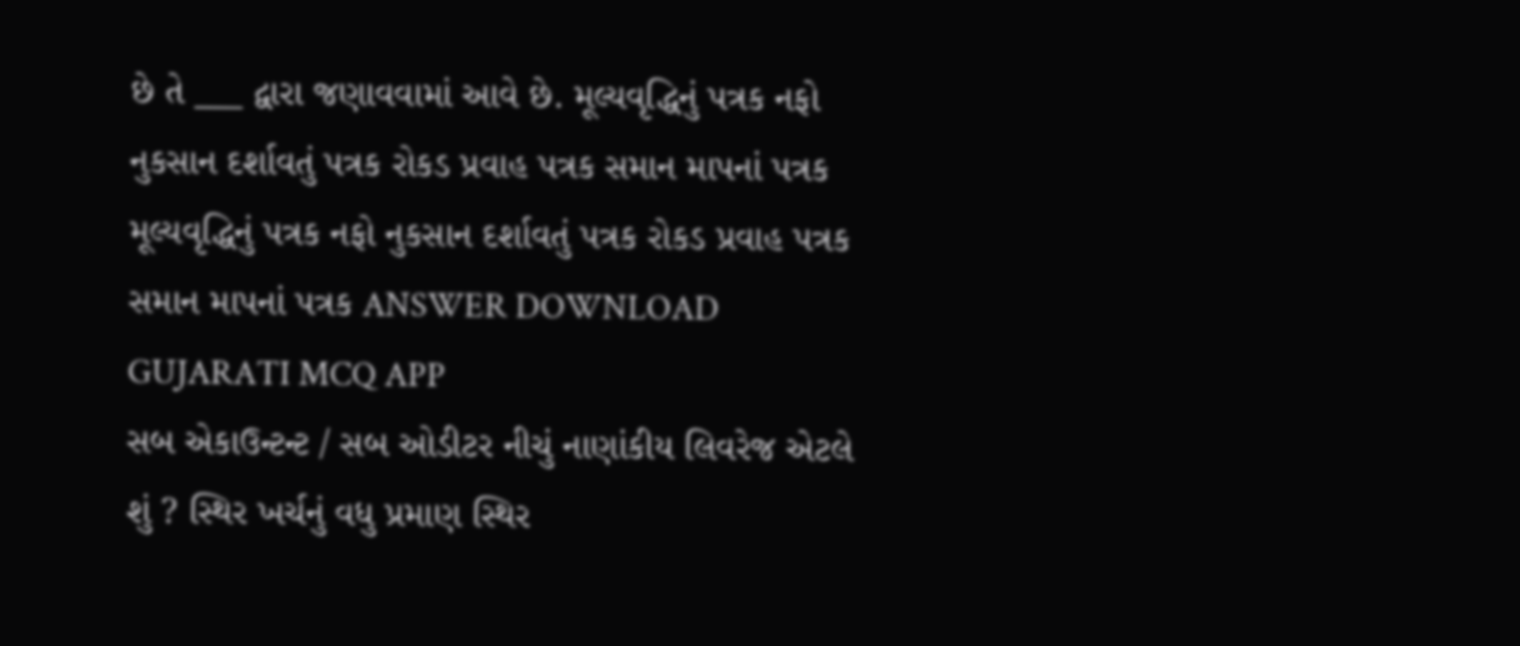છે તે ___ દ્વારા જણાવવામાં આવે છે. મૂલ્યવૃદ્ધિનું પત્રક નફો નુકસાન દર્શાવતું પત્રક રોકડ પ્રવાહ પત્રક સમાન માપનાં પત્રક મૂલ્યવૃદ્ધિનું પત્રક નફો નુકસાન દર્શાવતું પત્રક રોકડ પ્રવાહ પત્રક સમાન માપનાં પત્રક ANSWER DOWNLOAD GUJARATI MCQ APP
સબ એકાઉન્ટન્ટ / સબ ઓડીટર નીચું નાણાંકીય લિવરેજ એટલે શું ? સ્થિર ખર્ચનું વધુ પ્રમાણ સ્થિર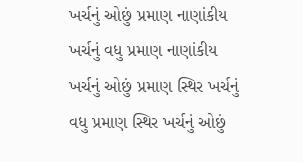ખર્ચનું ઓછું પ્રમાણ નાણાંકીય ખર્ચનું વધુ પ્રમાણ નાણાંકીય ખર્ચનું ઓછું પ્રમાણ સ્થિર ખર્ચનું વધુ પ્રમાણ સ્થિર ખર્ચનું ઓછું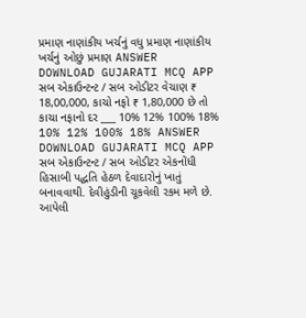પ્રમાણ નાણાંકીય ખર્ચનું વધુ પ્રમાણ નાણાંકીય ખર્ચનું ઓછું પ્રમાણ ANSWER DOWNLOAD GUJARATI MCQ APP
સબ એકાઉન્ટન્ટ / સબ ઓડીટર વેચાણ ₹ 18,00,000, કાચો નફો ₹ 1,80,000 છે તો કાચા નફાનો દર ___ 10% 12% 100% 18% 10% 12% 100% 18% ANSWER DOWNLOAD GUJARATI MCQ APP
સબ એકાઉન્ટન્ટ / સબ ઓડીટર એકનોંધી હિસાબી પદ્ધતિ હેઠળ દેવાદારોનું ખાતું બનાવવાથી. દેવીહુંડીની ચૂકવેલી રકમ મળે છે. આપેલી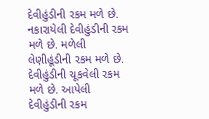દેવીહુંડીની રકમ મળે છે. નકારાયેલી દેવીહુંડીની રકમ મળે છે. મળેલી લેણીહૂંડીની રકમ મળે છે. દેવીહુંડીની ચૂકવેલી રકમ મળે છે. આપેલી દેવીહુંડીની રકમ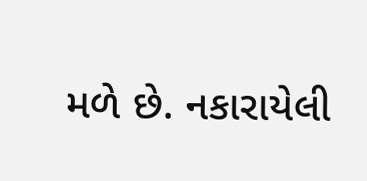મળે છે. નકારાયેલી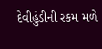દેવીહુંડીની રકમ મળે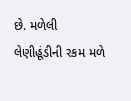છે. મળેલી લેણીહૂંડીની રકમ મળે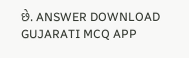છે. ANSWER DOWNLOAD GUJARATI MCQ APP